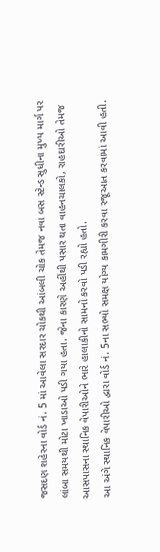જસદણ શહેરના વોર્ડ નં. 5 માં આવેલા સરદાર ચોકથી આંબલી ચોક તેમજ નવા બસ સ્ટેન્ડ સુધીના મુખ્ય માર્ગ પર લાંબા સમયથી મોટા ખાડાઓ પડી ગયા હતા. જેના કારણે અહીંથી પસાર થતા વાહનચાલકો, રાહદારીઓ તેમજ આસપાસના સ્થાનિક વેપારીઓને ભારે હાલાકીનો સામનો કરવો પડી રહ્યો હતો.
આ અંગે સ્થાનિક વેપારીઓ દ્વારા વોર્ડ નં. 5ના સભ્યો સમક્ષ યોગ્ય કામગીરી કરવા રજૂઆત કરવામાં આવી હતી.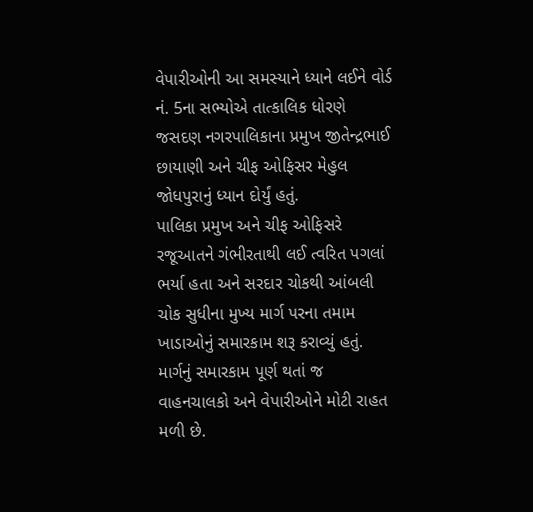વેપારીઓની આ સમસ્યાને ધ્યાને લઈને વોર્ડ નં. 5ના સભ્યોએ તાત્કાલિક ધોરણે જસદણ નગરપાલિકાના પ્રમુખ જીતેન્દ્રભાઈ છાયાણી અને ચીફ ઓફિસર મેહુલ જોધપુરાનું ધ્યાન દોર્યું હતું.
પાલિકા પ્રમુખ અને ચીફ ઓફિસરે રજૂઆતને ગંભીરતાથી લઈ ત્વરિત પગલાં ભર્યા હતા અને સરદાર ચોકથી આંબલી ચોક સુધીના મુખ્ય માર્ગ પરના તમામ ખાડાઓનું સમારકામ શરૂ કરાવ્યું હતું. માર્ગનું સમારકામ પૂર્ણ થતાં જ વાહનચાલકો અને વેપારીઓને મોટી રાહત મળી છે.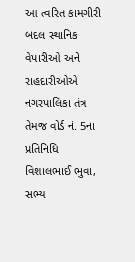આ ત્વરિત કામગીરી બદલ સ્થાનિક વેપારીઓ અને રાહદારીઓએ નગરપાલિકા તંત્ર તેમજ વોર્ડ નં. 5ના પ્રતિનિધિ વિશાલભાઈ ભુવા, સભ્ય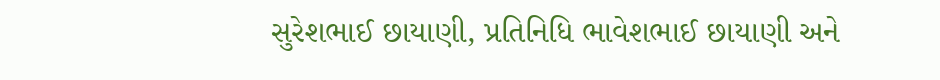સુરેશભાઈ છાયાણી, પ્રતિનિધિ ભાવેશભાઈ છાયાણી અને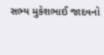સભ્ય મુકેશભાઈ જાદવનો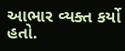આભાર વ્યક્ત કર્યો હતો.